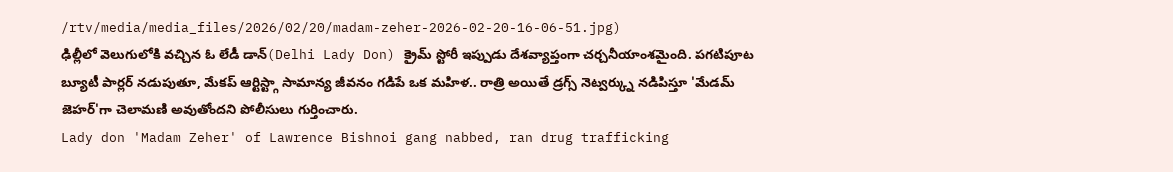/rtv/media/media_files/2026/02/20/madam-zeher-2026-02-20-16-06-51.jpg)
ఢిల్లీలో వెలుగులోకి వచ్చిన ఓ లేడీ డాన్(Delhi Lady Don) క్రైమ్ స్టోరీ ఇప్పుడు దేశవ్యాప్తంగా చర్చనీయాంశమైంది. పగటిపూట బ్యూటీ పార్లర్ నడుపుతూ, మేకప్ ఆర్టిస్ట్గా సామాన్య జీవనం గడిపే ఒక మహిళ.. రాత్రి అయితే డ్రగ్స్ నెట్వర్క్ను నడిపిస్తూ 'మేడమ్ జెహర్'గా చెలామణి అవుతోందని పోలీసులు గుర్తించారు.
Lady don 'Madam Zeher' of Lawrence Bishnoi gang nabbed, ran drug trafficking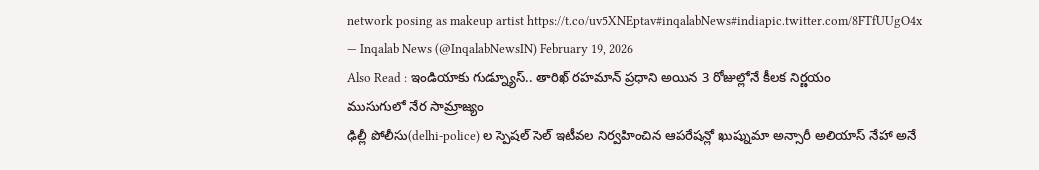network posing as makeup artist https://t.co/uv5XNEptav#inqalabNews#indiapic.twitter.com/8FTfUUgO4x
— Inqalab News (@InqalabNewsIN) February 19, 2026
Also Read : ఇండియాకు గుడ్న్యూస్.. తారిఖ్ రహమాన్ ప్రధాని అయిన 3 రోజుల్లోనే కీలక నిర్ణయం
ముసుగులో నేర సామ్రాజ్యం
ఢిల్లీ పోలీసు(delhi-police) ల స్పెషల్ సెల్ ఇటీవల నిర్వహించిన ఆపరేషన్లో ఖుష్నుమా అన్సారీ అలియాస్ నేహా అనే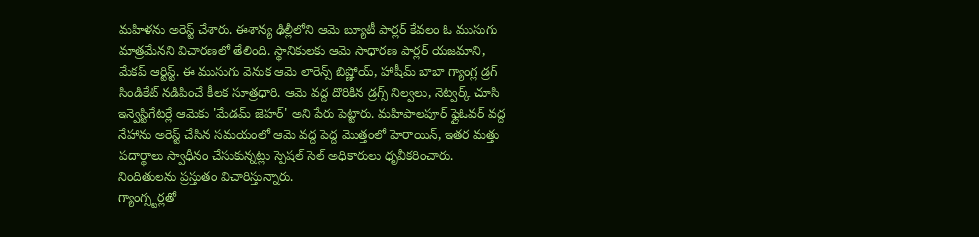మహిళను అరెస్ట్ చేశారు. ఈశాన్య ఢిల్లీలోని ఆమె బ్యూటీ పార్లర్ కేవలం ఓ ముసుగు మాత్రమేనని విచారణలో తేలింది. స్థానికులకు ఆమె సాధారణ పార్లర్ యజమాని, మేకప్ ఆర్టిస్ట్. ఈ ముసుగు వెనుక ఆమె లారెన్స్ బిష్ణోయ్, హాషీమ్ బాబా గ్యాంగ్ల డ్రగ్ సిండికేట్ నడిపించే కీలక సూత్రధారి. ఆమె వద్ద దొరికిన డ్రగ్స్ నిల్వలు, నెట్వర్క్ చూసి ఇన్వెస్టిగేటర్లే ఆమెకు 'మేడమ్ జెహర్' అని పేరు పెట్టారు. మహిపాలపూర్ ఫ్లైఓవర్ వద్ద నేహాను అరెస్ట్ చేసిన సమయంలో ఆమె వద్ద పెద్ద మొత్తంలో హెరాయిన్, ఇతర మత్తు పదార్థాలు స్వాధీనం చేసుకున్నట్లు స్పెషల్ సెల్ అధికారులు ధృవీకరించారు. నిందితులను ప్రస్తుతం విచారిస్తున్నారు.
గ్యాంగ్స్టర్లతో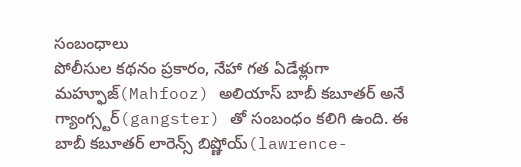సంబంధాలు
పోలీసుల కథనం ప్రకారం, నేహా గత ఏడేళ్లుగా మహ్ఫూజ్(Mahfooz) అలియాస్ బాబీ కబూతర్ అనే గ్యాంగ్స్టర్(gangster) తో సంబంధం కలిగి ఉంది. ఈ బాబీ కబూతర్ లారెన్స్ బిష్ణోయ్(lawrence-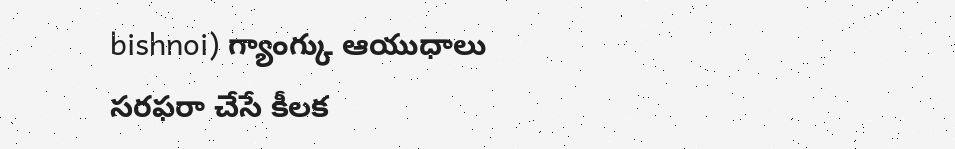bishnoi) గ్యాంగ్కు ఆయుధాలు సరఫరా చేసే కీలక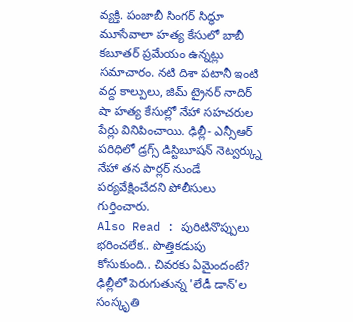వ్యక్తి. పంజాబీ సింగర్ సిద్ధూ మూసేవాలా హత్య కేసులో బాబీ కబూతర్ ప్రమేయం ఉన్నట్లు సమాచారం. నటి దిశా పటానీ ఇంటి వద్ద కాల్పులు, జిమ్ ట్రైనర్ నాదిర్ షా హత్య కేసుల్లో నేహా సహచరుల పేర్లు వినిపించాయి. ఢిల్లీ- ఎన్సీఆర్ పరిధిలో డ్రగ్స్ డిస్టిబూషన్ నెట్వర్క్ను నేహా తన పార్లర్ నుండే పర్యవేక్షించేదని పోలీసులు గుర్తించారు.
Also Read : పురిటినొప్పులు భరించలేక.. పొత్తికడుపు కోసుకుంది.. చివరకు ఏమైందంటే?
ఢిల్లీలో పెరుగుతున్న 'లేడీ డాన్'ల సంస్కృతి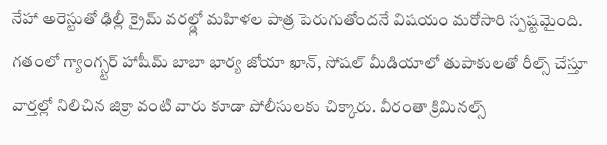నేహా అరెస్టుతో ఢిల్లీ క్రైమ్ వరల్డ్లో మహిళల పాత్ర పెరుగుతోందనే విషయం మరోసారి స్పష్టమైంది. గతంలో గ్యాంగ్స్టర్ హాషీమ్ బాబా భార్య జోయా ఖాన్, సోషల్ మీడియాలో తుపాకులతో రీల్స్ చేస్తూ వార్తల్లో నిలిచిన జిక్రా వంటి వారు కూడా పోలీసులకు చిక్కారు. వీరంతా క్రిమినల్స్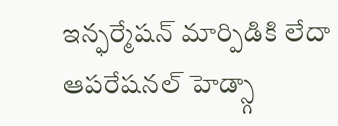ఇన్ఫర్మేషన్ మార్పిడికి లేదా ఆపరేషనల్ హెడ్స్గా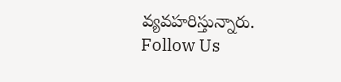వ్యవహరిస్తున్నారు.
Follow Us